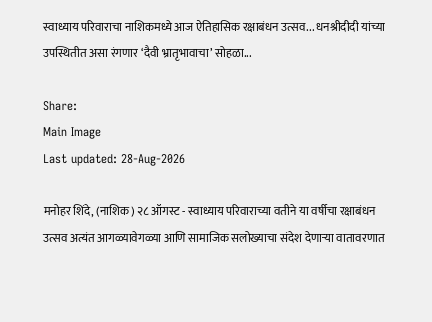स्वाध्याय परिवाराचा नाशिकमध्ये आज ऐतिहासिक रक्षाबंधन उत्सव... धनश्रीदीदी यांच्या उपस्थितीत असा रंगणार ‘दैवी भ्रातृभावाचा’ सोहळा...

Share:
Main Image
Last updated: 28-Aug-2026

मनोहर शिंदे, (नाशिक) २८ ऑगस्ट - स्वाध्याय परिवाराच्या वतीने या वर्षीचा रक्षाबंधन उत्सव अत्यंत आगळ्यावेगळ्या आणि सामाजिक सलोख्याचा संदेश देणाऱ्या वातावरणात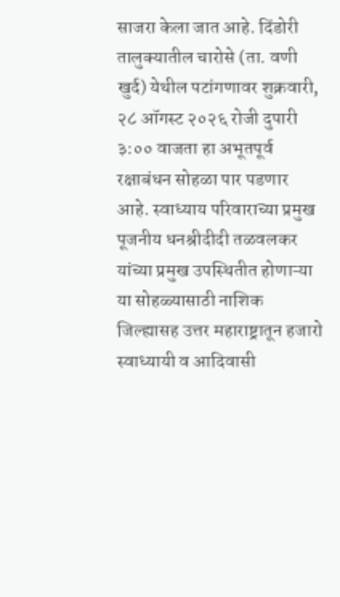साजरा केला जात आहे. दिंडोरी तालुक्यातील चारोसे (ता. वणी खुर्द) येथील पटांगणावर शुक्रवारी, २८ ऑगस्ट २०२६ रोजी दुपारी ३:०० वाजता हा अभूतपूर्व रक्षाबंधन सोहळा पार पडणार आहे. स्वाध्याय परिवाराच्या प्रमुख पूजनीय धनश्रीदीदी तळवलकर यांच्या प्रमुख उपस्थितीत होणाऱ्या या सोहळ्यासाठी नाशिक जिल्ह्यासह उत्तर महाराष्ट्रातून हजारो स्वाध्यायी व आदिवासी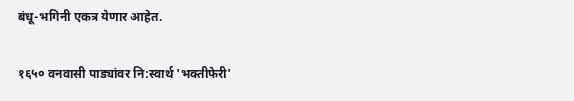बंधू-भगिनी एकत्र येणार आहेत.

१६५० वनवासी पाड्यांवर नि:स्वार्थ 'भक्तीफेरी'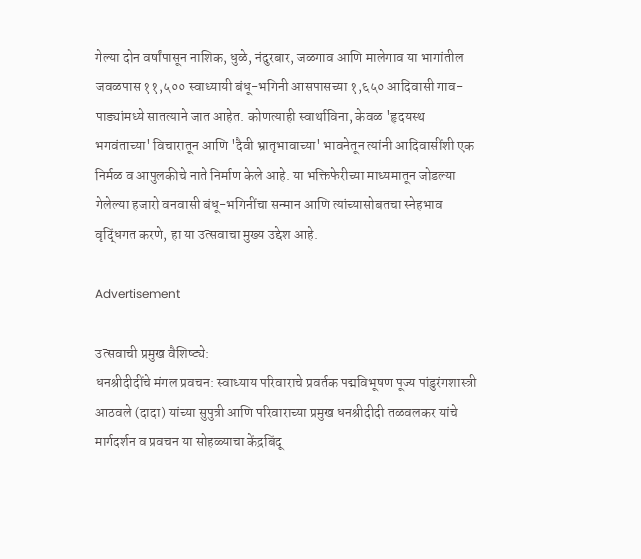गेल्या दोन वर्षांपासून नाशिक, धुळे, नंदुरबार, जळगाव आणि मालेगाव या भागांतील जवळपास ११,५०० स्वाध्यायी बंधू-भगिनी आसपासच्या १,६५० आदिवासी गाव-पाड्यांमध्ये सातत्याने जात आहेत. कोणत्याही स्वार्थाविना, केवळ 'हृदयस्थ भगवंताच्या' विचारातून आणि 'दैवी भ्रातृभावाच्या' भावनेतून त्यांनी आदिवासींशी एक निर्मळ व आपुलकीचे नाते निर्माण केले आहे. या भक्तिफेरीच्या माध्यमातून जोडल्या गेलेल्या हजारो वनवासी बंधू-भगिनींचा सन्मान आणि त्यांच्यासोबतचा स्नेहभाव वृद्धिंगत करणे, हा या उत्सवाचा मुख्य उद्देश आहे.

Advertisement

उत्सवाची प्रमुख वैशिष्ट्ये:
धनश्रीदीदींचे मंगल प्रवचन: स्वाध्याय परिवाराचे प्रवर्तक पद्मविभूषण पूज्य पांडुरंगशास्त्री आठवले (दादा) यांच्या सुपुत्री आणि परिवाराच्या प्रमुख धनश्रीदीदी तळवलकर यांचे मार्गदर्शन व प्रवचन या सोहळ्याचा केंद्रबिंदू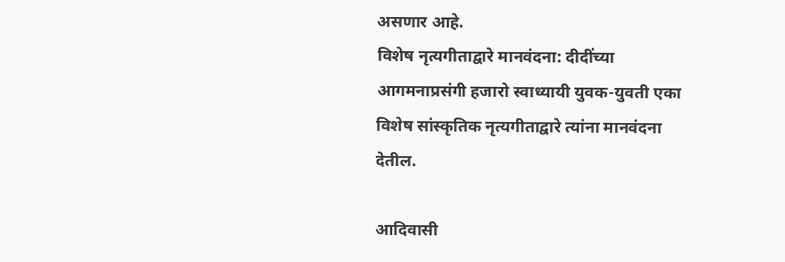असणार आहे.
विशेष नृत्यगीताद्वारे मानवंदना: दीदींच्या आगमनाप्रसंगी हजारो स्वाध्यायी युवक-युवती एका विशेष सांस्कृतिक नृत्यगीताद्वारे त्यांना मानवंदना देतील.

आदिवासी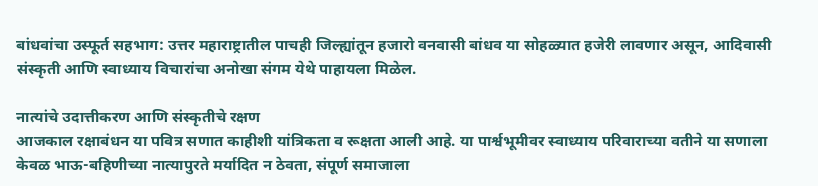बांधवांचा उस्फूर्त सहभाग: उत्तर महाराष्ट्रातील पाचही जिल्ह्यांतून हजारो वनवासी बांधव या सोहळ्यात हजेरी लावणार असून, आदिवासी संस्कृती आणि स्वाध्याय विचारांचा अनोखा संगम येथे पाहायला मिळेल.

नात्यांचे उदात्तीकरण आणि संस्कृतीचे रक्षण
आजकाल रक्षाबंधन या पवित्र सणात काहीशी यांत्रिकता व रूक्षता आली आहे. या पार्श्वभूमीवर स्वाध्याय परिवाराच्या वतीने या सणाला केवळ भाऊ-बहिणीच्या नात्यापुरते मर्यादित न ठेवता, संपूर्ण समाजाला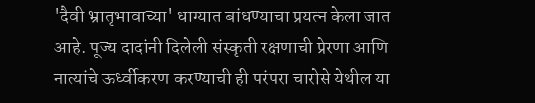'दैवी भ्रातृभावाच्या' धाग्यात बांधण्याचा प्रयत्न केला जात आहे. पूज्य दादांनी दिलेली संस्कृती रक्षणाची प्रेरणा आणि नात्यांचे ऊर्ध्वीकरण करण्याची ही परंपरा चारोसे येथील या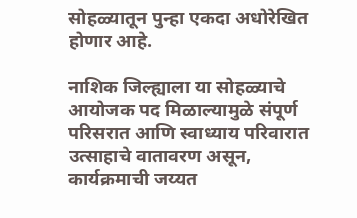सोहळ्यातून पुन्हा एकदा अधोरेखित होणार आहे.

नाशिक जिल्ह्याला या सोहळ्याचे आयोजक पद मिळाल्यामुळे संपूर्ण परिसरात आणि स्वाध्याय परिवारात उत्साहाचे वातावरण असून, कार्यक्रमाची जय्यत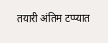तयारी अंतिम टप्प्यात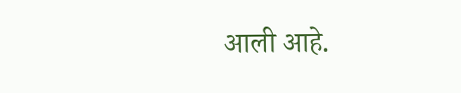आली आहे.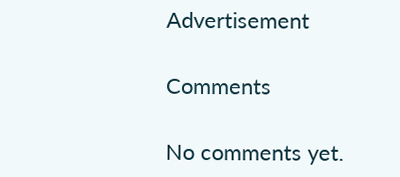Advertisement

Comments

No comments yet.